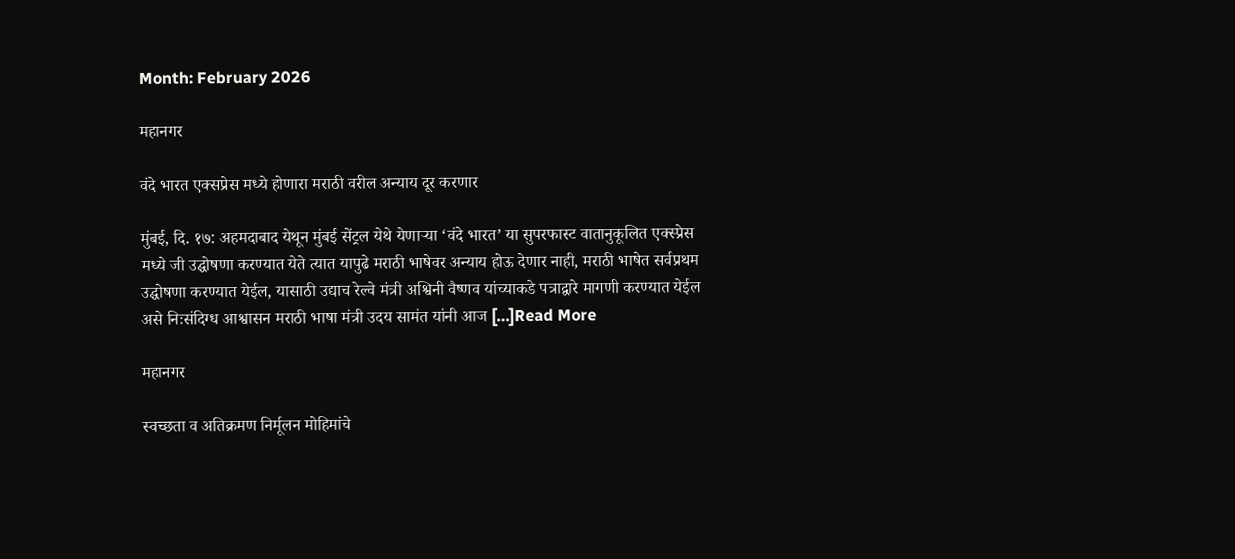Month: February 2026

महानगर

वंदे भारत एक्सप्रेस मध्ये होणारा मराठी वरील अन्याय दूर करणार

मुंबई, दि. १७: अहमदाबाद येथून मुंबई सेंट्रल येथे येणाऱ्या ‘वंदे भारत’ या सुपरफास्ट वातानुकूलित एक्स्प्रेस मध्ये जी उद्घोषणा करण्यात येते त्यात यापुढे मराठी भाषेवर अन्याय होऊ देणार नाही, मराठी भाषेत सर्वप्रथम उद्घोषणा करण्यात येईल, यासाठी उद्याच रेल्वे मंत्री अश्विनी वैष्णव यांच्याकडे पत्राद्वारे मागणी करण्यात येईल असे निःसंदिग्ध आश्वासन मराठी भाषा मंत्री उदय सामंत यांनी आज […]Read More

महानगर

स्वच्छता व अतिक्रमण निर्मूलन मोहिमांचे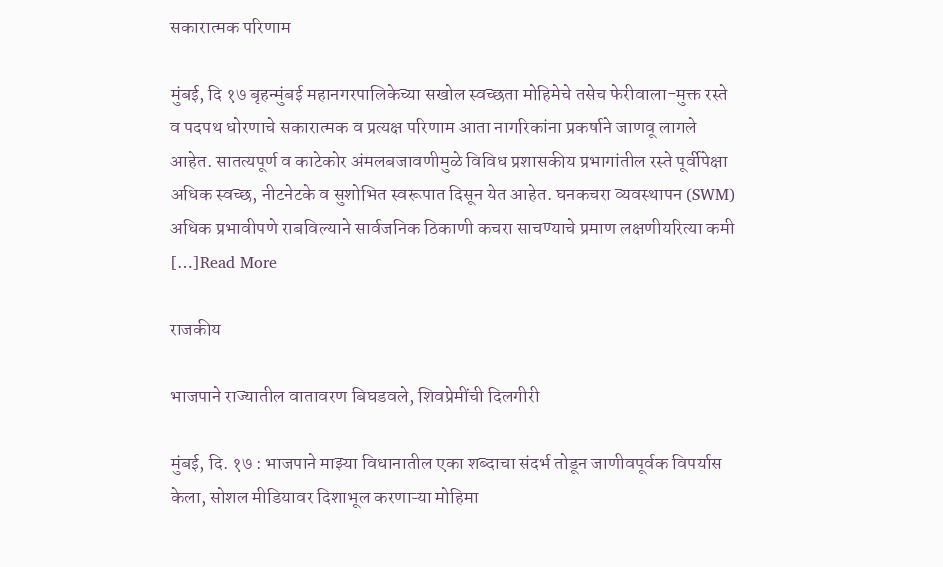सकारात्मक परिणाम

मुंबई, दि १७ बृहन्मुंबई महानगरपालिकेच्या सखोल स्वच्छता मोहिमेचे तसेच फेरीवाला-मुक्त रस्ते व पदपथ धोरणाचे सकारात्मक व प्रत्यक्ष परिणाम आता नागरिकांना प्रकर्षाने जाणवू लागले आहेत. सातत्यपूर्ण व काटेकोर अंमलबजावणीमुळे विविध प्रशासकीय प्रभागांतील रस्ते पूर्वीपेक्षा अधिक स्वच्छ, नीटनेटके व सुशोभित स्वरूपात दिसून येत आहेत. घनकचरा व्यवस्थापन (SWM) अधिक प्रभावीपणे राबविल्याने सार्वजनिक ठिकाणी कचरा साचण्याचे प्रमाण लक्षणीयरित्या कमी […]Read More

राजकीय

भाजपाने राज्यातील वातावरण बिघडवले, शिवप्रेमींची दिलगीरी

मुंबई, दि. १७ : भाजपाने माझ्या विधानातील एका शब्दाचा संदर्भ तोडून जाणीवपूर्वक विपर्यास केला, सोशल मीडियावर दिशाभूल करणाऱ्या मोहिमा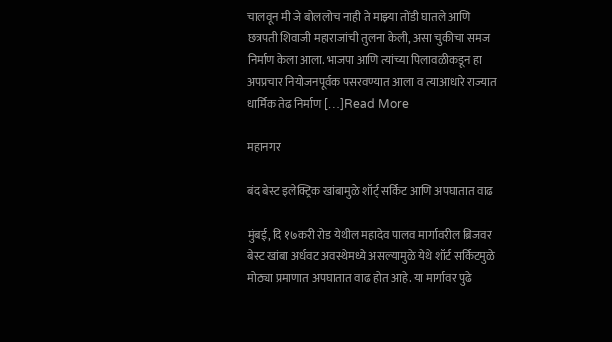चालवून मी जे बोललोच नाही ते माझ्या तोंडी घातले आणि छत्रपती शिवाजी महाराजांची तुलना केली, असा चुकीचा समज निर्माण केला आला. भाजपा आणि त्यांच्या पिलावळीकडून हा अपप्रचार नियोजनपूर्वक पसरवण्यात आला व त्याआधारे राज्यात धार्मिक तेढ निर्माण […]Read More

महानगर

बंद बेस्ट इलेक्ट्रिक खांबामुळे शॉर्ट् सर्किट आणि अपघातात वाढ

मुंबई, दि १७करी रोड येथील महादेव पालव मार्गावरील ब्रिजवर बेस्ट खांबा अर्धवट अवस्थेमध्ये असल्यामुळे येथे शॉर्ट सर्किटमुळे मोठ्या प्रमाणात अपघातात वाढ होत आहे. या मार्गावर पुढे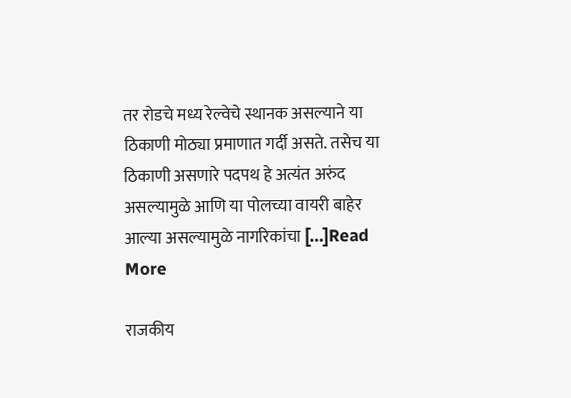तर रोडचे मध्य रेल्वेचे स्थानक असल्याने या ठिकाणी मोठ्या प्रमाणात गर्दी असते. तसेच या ठिकाणी असणारे पदपथ हे अत्यंत अरुंद असल्यामुळे आणि या पोलच्या वायरी बाहेर आल्या असल्यामुळे नागरिकांचा […]Read More

राजकीय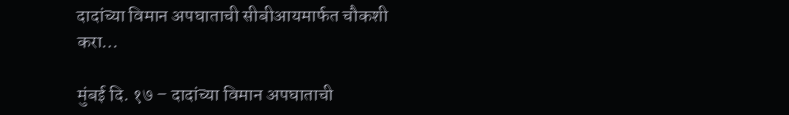दादांच्या विमान अपघाताची सीबीआयमार्फत चौकशी करा…

मुंबई दि. १७ – दादांच्या विमान अपघाताची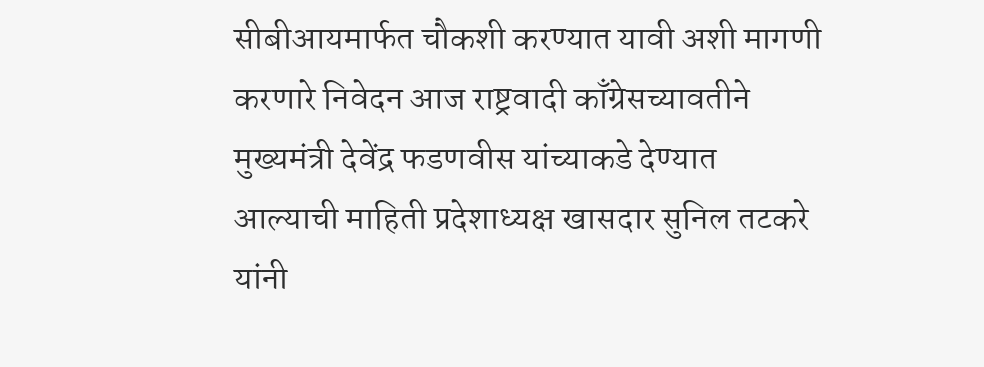सीबीआयमार्फत चौकशी करण्यात यावी अशी मागणी करणारे निवेदन आज राष्ट्रवादी काँग्रेसच्यावतीने मुख्यमंत्री देवेंद्र फडणवीस यांच्याकडे देण्यात आल्याची माहिती प्रदेशाध्यक्ष खासदार सुनिल तटकरे यांनी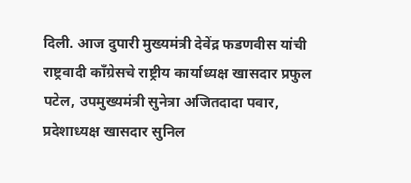दिली. आज दुपारी मुख्यमंत्री देवेंद्र फडणवीस यांची राष्ट्रवादी काँग्रेसचे राष्ट्रीय कार्याध्यक्ष खासदार प्रफुल पटेल, उपमुख्यमंत्री सुनेत्रा अजितदादा पवार, प्रदेशाध्यक्ष खासदार सुनिल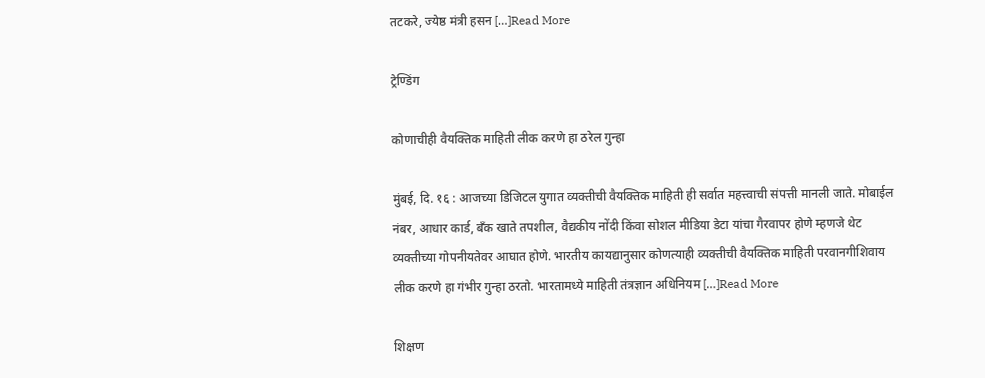तटकरे, ज्येष्ठ मंत्री हसन […]Read More

ट्रेण्डिंग

कोणाचीही वैयक्तिक माहिती लीक करणे हा ठरेल गुन्हा

मुंबई, दि. १६ : आजच्या डिजिटल युगात व्यक्तीची वैयक्तिक माहिती ही सर्वात महत्त्वाची संपत्ती मानली जाते. मोबाईल नंबर, आधार कार्ड, बँक खाते तपशील, वैद्यकीय नोंदी किंवा सोशल मीडिया डेटा यांचा गैरवापर होणे म्हणजे थेट व्यक्तीच्या गोपनीयतेवर आघात होणे. भारतीय कायद्यानुसार कोणत्याही व्यक्तीची वैयक्तिक माहिती परवानगीशिवाय लीक करणे हा गंभीर गुन्हा ठरतो. भारतामध्ये माहिती तंत्रज्ञान अधिनियम […]Read More

शिक्षण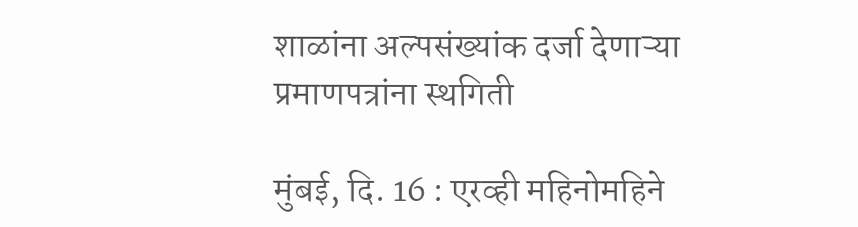शाळांना अल्पसंख्यांक दर्जा देणाऱ्या प्रमाणपत्रांना स्थगिती

मुंबई, दि. 16 : एरव्ही महिनोमहिने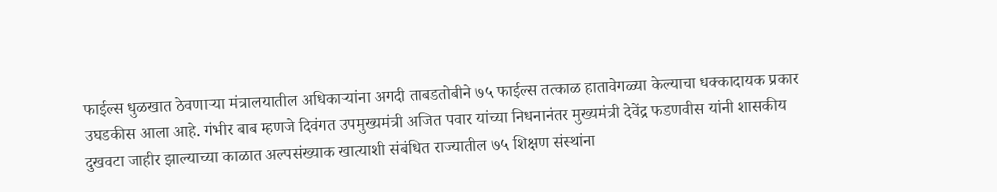फाईल्स धुळखात ठेवणाऱ्या मंत्रालयातील अधिकाऱ्यांना अगदी ताबडतोबीने ७५ फाईल्स तत्काळ हातावेगळ्या केल्याचा धक्कादायक प्रकार उघडकीस आला आहे. गंभीर बाब म्हणजे दिवंगत उपमुख्यमंत्री अजित पवार यांच्या निधनानंतर मुख्यमंत्री देवेंद्र फडणवीस यांनी शासकीय दुखवटा जाहीर झाल्याच्या काळात अल्पसंख्याक खात्याशी संबंधित राज्यातील ७५ शिक्षण संस्थांना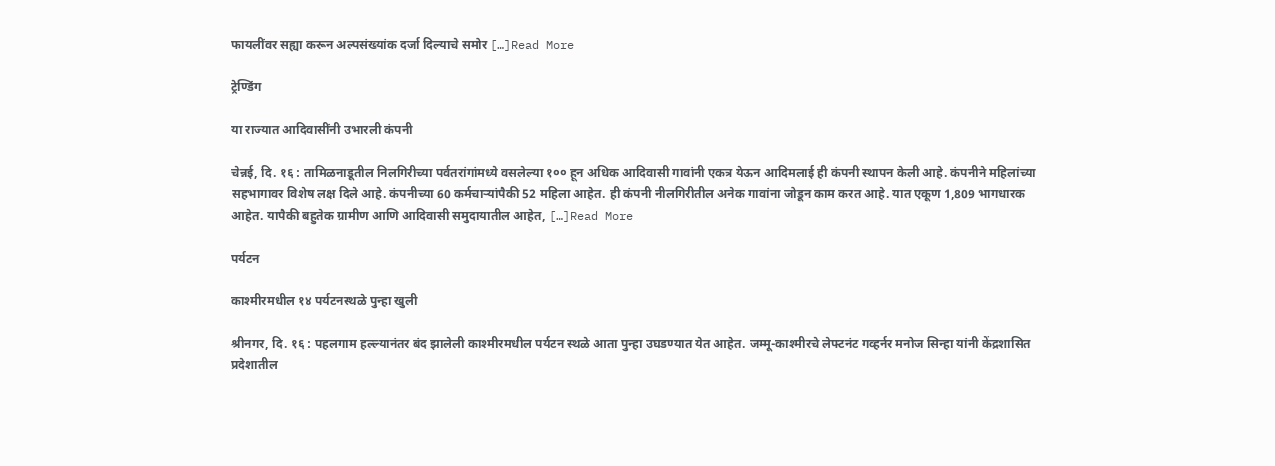फायलींवर सह्या करून अल्पसंख्यांक दर्जा दिल्याचे समोर […]Read More

ट्रेण्डिंग

या राज्यात आदिवासींनी उभारली कंपनी

चेन्नई, दि. १६ : तामिळनाडूतील निलगिरीच्या पर्वतरांगांमध्ये वसलेल्या १०० हून अधिक आदिवासी गावांनी एकत्र येऊन आदिमलाई ही कंपनी स्थापन केली आहे. कंपनीने महिलांच्या सहभागावर विशेष लक्ष दिले आहे. कंपनीच्या 60 कर्मचाऱ्यांपैकी 52 महिला आहेत. ही कंपनी नीलगिरीतील अनेक गावांना जोडून काम करत आहे. यात एकूण 1,809 भागधारक आहेत. यापैकी बहुतेक ग्रामीण आणि आदिवासी समुदायातील आहेत, […]Read More

पर्यटन

काश्मीरमधील १४ पर्यटनस्थळे पुन्हा खुली

श्रीनगर, दि. १६ : पहलगाम हल्ल्यानंतर बंद झालेली काश्मीरमधील पर्यटन स्थळे आता पुन्हा उघडण्यात येत आहेत. जम्मू-काश्मीरचे लेफ्टनंट गव्हर्नर मनोज सिन्हा यांनी केंद्रशासित प्रदेशातील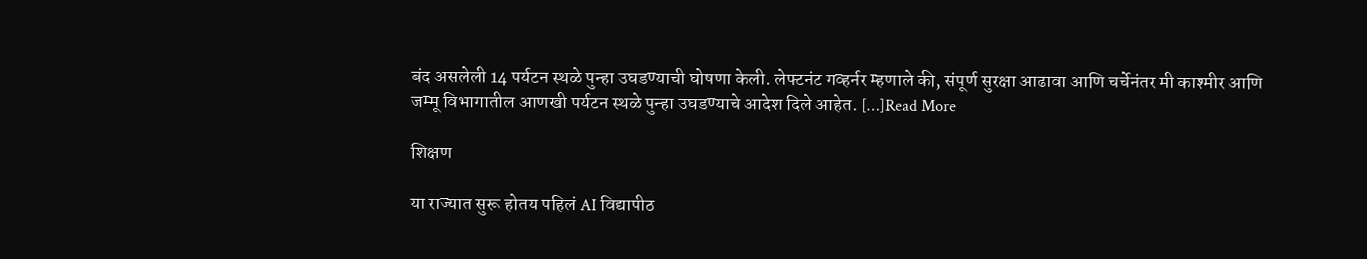बंद असलेली 14 पर्यटन स्थळे पुन्हा उघडण्याची घोषणा केली. लेफ्टनंट गव्हर्नर म्हणाले की, संपूर्ण सुरक्षा आढावा आणि चर्चेनंतर मी काश्मीर आणि जम्मू विभागातील आणखी पर्यटन स्थळे पुन्हा उघडण्याचे आदेश दिले आहेत. […]Read More

शिक्षण

या राज्यात सुरू होतय पहिलं AI विद्यापीठ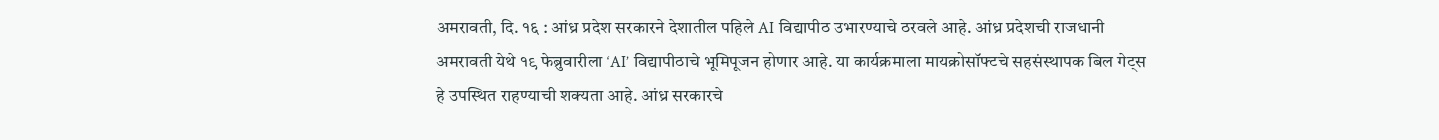अमरावती, दि. १६ : आंध्र प्रदेश सरकारने देशातील पहिले AI विद्यापीठ उभारण्याचे ठरवले आहे. आंध्र प्रदेशची राजधानी अमरावती येथे १९ फेब्रुवारीला ‘AI’ विद्यापीठाचे भूमिपूजन होणार आहे. या कार्यक्रमाला मायक्रोसॉफ्टचे सहसंस्थापक बिल गेट्स हे उपस्थित राहण्याची शक्यता आहे. आंध्र सरकारचे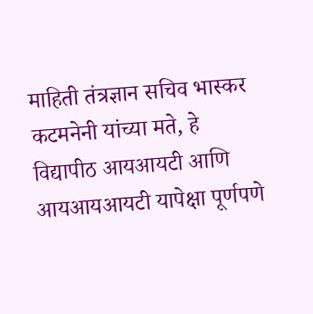माहिती तंत्रज्ञान सचिव भास्कर कटमनेनी यांच्या मते, हे विद्यापीठ आयआयटी आणि आयआयआयटी यापेक्षा पूर्णपणे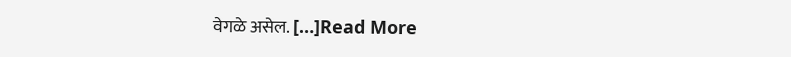वेगळे असेल. […]Read More